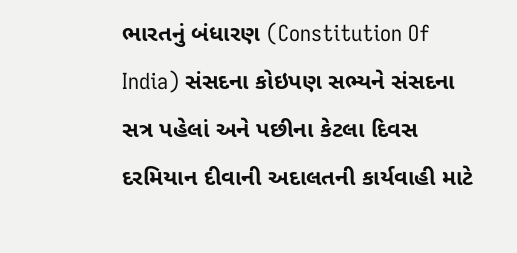ભારતનું બંધારણ (Constitution Of India) સંસદના કોઇપણ સભ્યને સંસદના સત્ર પહેલાં અને પછીના કેટલા દિવસ દરમિયાન દીવાની અદાલતની કાર્યવાહી માટે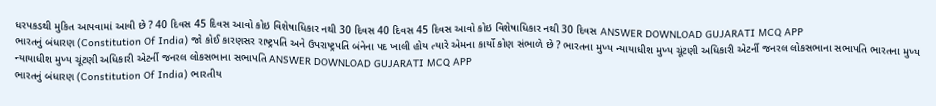ધરપકડથી મુકિત આપવામાં આવી છે ? 40 દિવસ 45 દિવસ આવો કોઇ વિશેષાધિકાર નથી 30 દિવસ 40 દિવસ 45 દિવસ આવો કોઇ વિશેષાધિકાર નથી 30 દિવસ ANSWER DOWNLOAD GUJARATI MCQ APP
ભારતનું બંધારણ (Constitution Of India) જો કોઈ કારણસર રાષ્ટ્રપતિ અને ઉપરાષ્ટ્રપતિ બંનેના પદ ખાલી હોય ત્યારે એમના કાર્યો કોણ સંભાળે છે ? ભારતના મુખ્ય ન્યાયાધીશ મુખ્ય ચૂંટણી અધિકારી એટર્ની જનરલ લોકસભાના સભાપતિ ભારતના મુખ્ય ન્યાયાધીશ મુખ્ય ચૂંટણી અધિકારી એટર્ની જનરલ લોકસભાના સભાપતિ ANSWER DOWNLOAD GUJARATI MCQ APP
ભારતનું બંધારણ (Constitution Of India) ભારતીય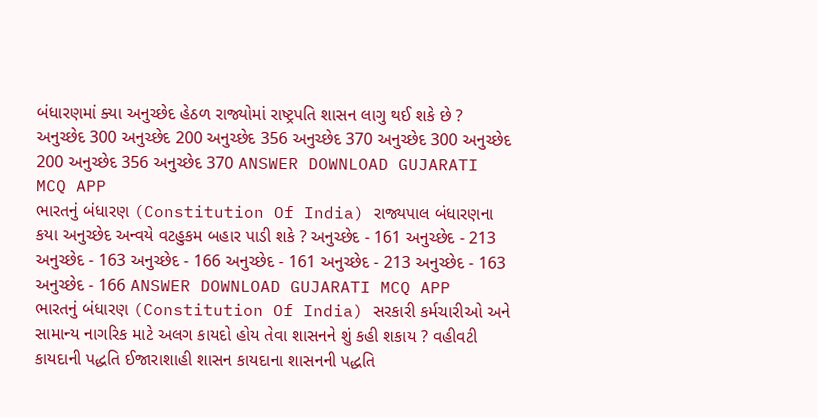બંધારણમાં ક્યા અનુચ્છેદ હેઠળ રાજ્યોમાં રાષ્ટ્રપતિ શાસન લાગુ થઈ શકે છે ? અનુચ્છેદ 300 અનુચ્છેદ 200 અનુચ્છેદ 356 અનુચ્છેદ 370 અનુચ્છેદ 300 અનુચ્છેદ 200 અનુચ્છેદ 356 અનુચ્છેદ 370 ANSWER DOWNLOAD GUJARATI MCQ APP
ભારતનું બંધારણ (Constitution Of India) રાજ્યપાલ બંધારણના કયા અનુચ્છેદ અન્વયે વટહુકમ બહાર પાડી શકે ? અનુચ્છેદ - 161 અનુચ્છેદ - 213 અનુચ્છેદ - 163 અનુચ્છેદ - 166 અનુચ્છેદ - 161 અનુચ્છેદ - 213 અનુચ્છેદ - 163 અનુચ્છેદ - 166 ANSWER DOWNLOAD GUJARATI MCQ APP
ભારતનું બંધારણ (Constitution Of India) સરકારી કર્મચારીઓ અને સામાન્ય નાગરિક માટે અલગ કાયદો હોય તેવા શાસનને શું કહી શકાય ? વહીવટી કાયદાની પદ્ધતિ ઈજારાશાહી શાસન કાયદાના શાસનની પદ્ધતિ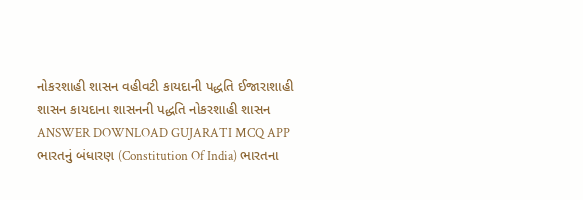નોકરશાહી શાસન વહીવટી કાયદાની પદ્ધતિ ઈજારાશાહી શાસન કાયદાના શાસનની પદ્ધતિ નોકરશાહી શાસન ANSWER DOWNLOAD GUJARATI MCQ APP
ભારતનું બંધારણ (Constitution Of India) ભારતના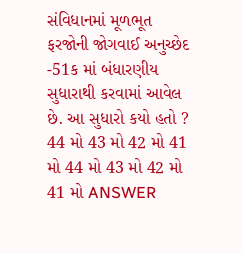સંવિધાનમાં મૂળભૂત ફરજોની જોગવાઈ અનુચ્છેદ -51ક માં બંધારણીય સુધારાથી કરવામાં આવેલ છે. આ સુધારો કયો હતો ? 44 મો 43 મો 42 મો 41 મો 44 મો 43 મો 42 મો 41 મો ANSWER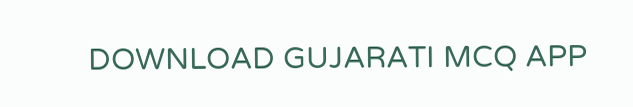DOWNLOAD GUJARATI MCQ APP